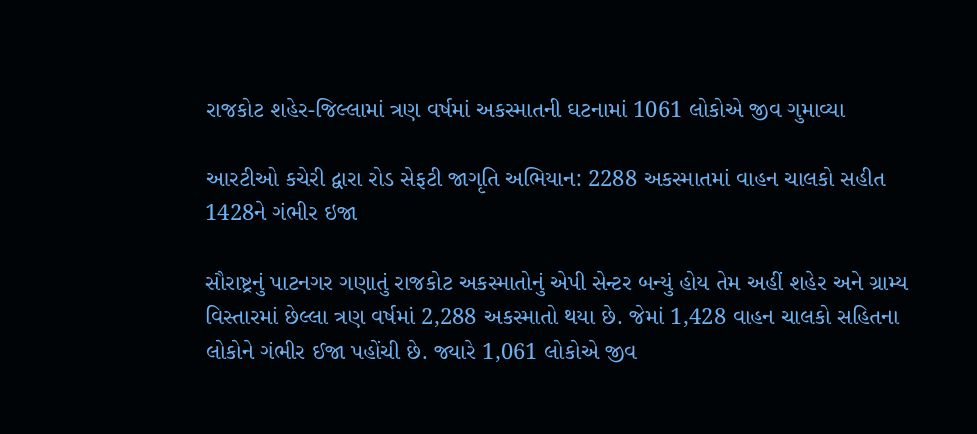રાજકોટ શહેર-જિલ્લામાં ત્રણ વર્ષમાં અકસ્માતની ઘટનામાં 1061 લોકોએ જીવ ગુમાવ્યા

આરટીઓ કચેરી દ્વારા રોડ સેફટી જાગૃતિ અભિયાન: 2288 અકસ્માતમાં વાહન ચાલકો સહીત 1428ને ગંભીર ઇજા

સૌરાષ્ટ્રનું પાટનગર ગણાતું રાજકોટ અકસ્માતોનું એપી સેન્ટર બન્યું હોય તેમ અહીં શહેર અને ગ્રામ્ય વિસ્તારમાં છેલ્લા ત્રણ વર્ષમાં 2,288 અકસ્માતો થયા છે. જેમાં 1,428 વાહન ચાલકો સહિતના લોકોને ગંભીર ઈજા પહોંચી છે. જ્યારે 1,061 લોકોએ જીવ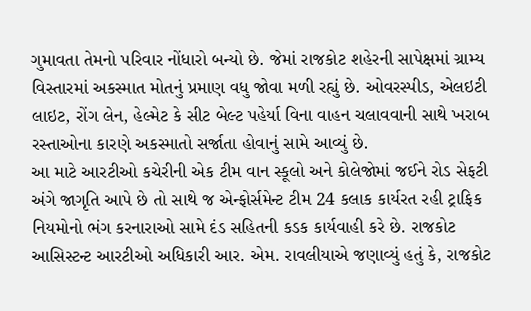ગુમાવતા તેમનો પરિવાર નોંધારો બન્યો છે. જેમાં રાજકોટ શહેરની સાપેક્ષમાં ગ્રામ્ય વિસ્તારમાં અકસ્માત મોતનું પ્રમાણ વધુ જોવા મળી રહ્યું છે. ઓવરસ્પીડ, એલઇટી લાઇટ, રોંગ લેન, હેલ્મેટ કે સીટ બેલ્ટ પહેર્યા વિના વાહન ચલાવવાની સાથે ખરાબ રસ્તાઓના કારણે અકસ્માતો સર્જાતા હોવાનું સામે આવ્યું છે.
આ માટે આરટીઓ કચેરીની એક ટીમ વાન સ્કૂલો અને કોલેજોમાં જઈને રોડ સેફટી અંગે જાગૃતિ આપે છે તો સાથે જ એન્ફોર્સમેન્ટ ટીમ 24 કલાક કાર્યરત રહી ટ્રાફિક નિયમોનો ભંગ કરનારાઓ સામે દંડ સહિતની કડક કાર્યવાહી કરે છે. રાજકોટ આસિસ્ટન્ટ આરટીઓ અધિકારી આર. એમ. રાવલીયાએ જણાવ્યું હતું કે, રાજકોટ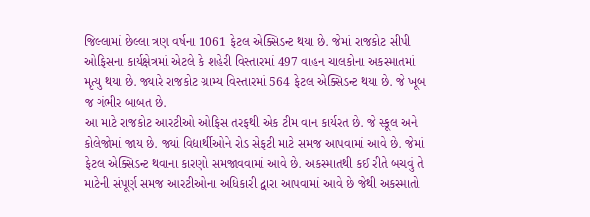જિલ્લામાં છેલ્લા ત્રણ વર્ષના 1061 ફેટલ એક્સિડન્ટ થયા છે. જેમાં રાજકોટ સીપી ઓફિસના કાર્યક્ષેત્રમાં એટલે કે શહેરી વિસ્તારમાં 497 વાહન ચાલકોના અકસ્માતમાં મૃત્યુ થયા છે. જ્યારે રાજકોટ ગ્રામ્ય વિસ્તારમાં 564 ફેટલ એક્સિડન્ટ થયા છે. જે ખૂબ જ ગંભીર બાબત છે.
આ માટે રાજકોટ આરટીઓ ઓફિસ તરફથી એક ટીમ વાન કાર્યરત છે. જે સ્કૂલ અને કોલેજોમાં જાય છે. જ્યાં વિદ્યાર્થીઓને રોડ સેફટી માટે સમજ આપવામાં આવે છે. જેમાં ફેટલ એક્સિડન્ટ થવાના કારણો સમજાવવામાં આવે છે. અકસ્માતથી કઈ રીતે બચવું તે માટેની સંપૂર્ણ સમજ આરટીઓના અધિકારી દ્વારા આપવામાં આવે છે જેથી અકસ્માતો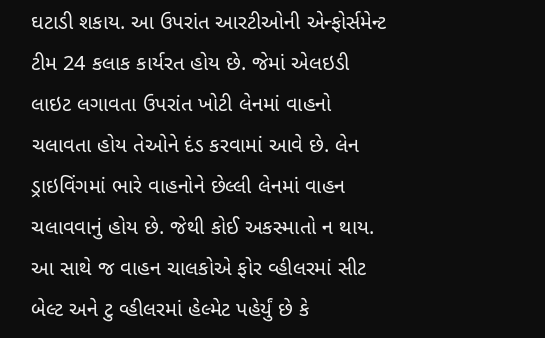ઘટાડી શકાય. આ ઉપરાંત આરટીઓની એન્ફોર્સમેન્ટ ટીમ 24 કલાક કાર્યરત હોય છે. જેમાં એલઇડી લાઇટ લગાવતા ઉપરાંત ખોટી લેનમાં વાહનો ચલાવતા હોય તેઓને દંડ કરવામાં આવે છે. લેન ડ્રાઇવિંગમાં ભારે વાહનોને છેલ્લી લેનમાં વાહન ચલાવવાનું હોય છે. જેથી કોઈ અકસ્માતો ન થાય. આ સાથે જ વાહન ચાલકોએ ફોર વ્હીલરમાં સીટ બેલ્ટ અને ટુ વ્હીલરમાં હેલ્મેટ પહેર્યું છે કે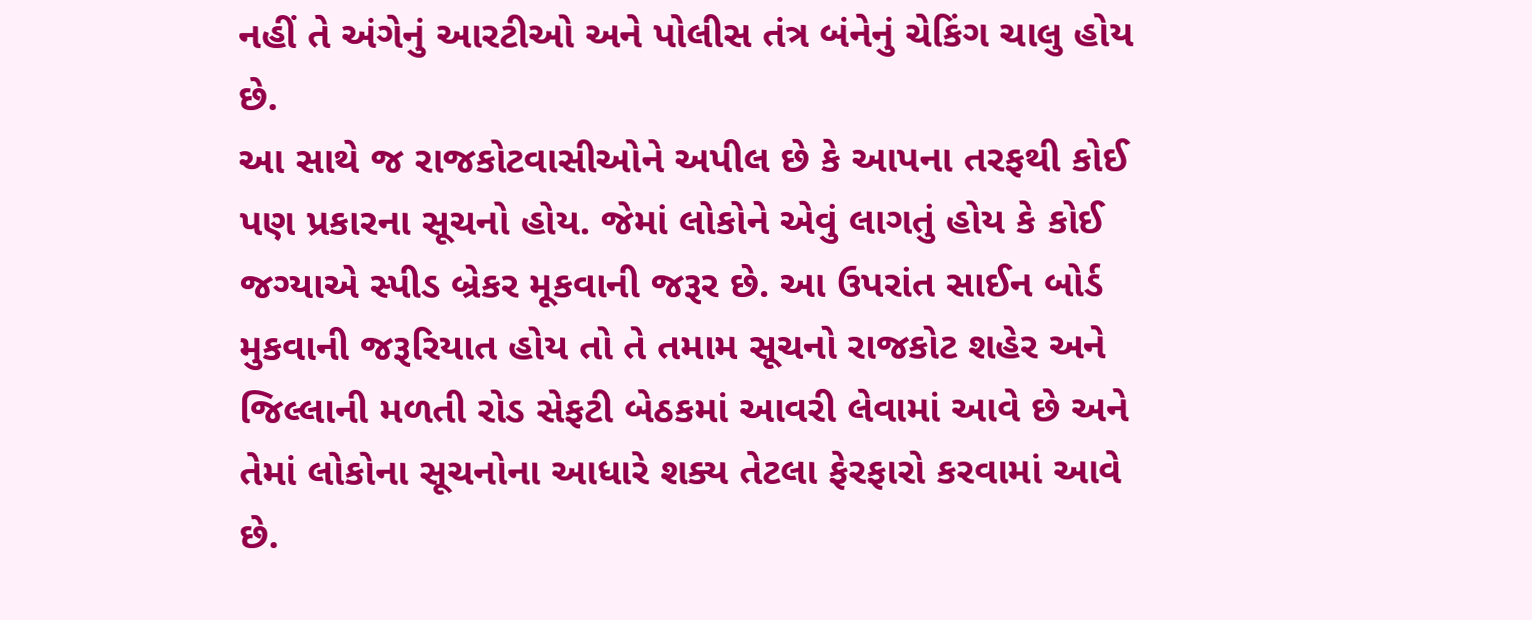નહીં તે અંગેનું આરટીઓ અને પોલીસ તંત્ર બંનેનું ચેકિંગ ચાલુ હોય છે.
આ સાથે જ રાજકોટવાસીઓને અપીલ છે કે આપના તરફથી કોઈ પણ પ્રકારના સૂચનો હોય. જેમાં લોકોને એવું લાગતું હોય કે કોઈ જગ્યાએ સ્પીડ બ્રેકર મૂકવાની જરૂર છે. આ ઉપરાંત સાઈન બોર્ડ મુકવાની જરૂરિયાત હોય તો તે તમામ સૂચનો રાજકોટ શહેર અને જિલ્લાની મળતી રોડ સેફટી બેઠકમાં આવરી લેવામાં આવે છે અને તેમાં લોકોના સૂચનોના આધારે શક્ય તેટલા ફેરફારો કરવામાં આવે છે.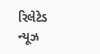રિલેટેડ ન્યૂઝ